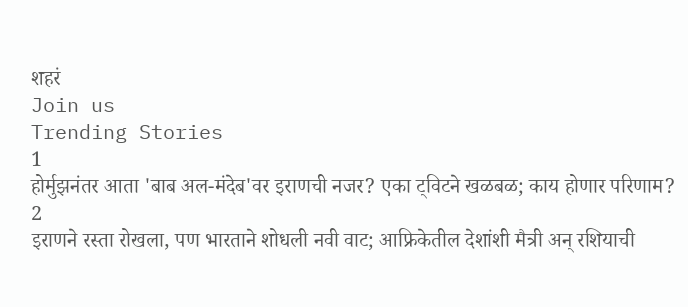शहरं
Join us
Trending Stories
1
होर्मुझनंतर आता 'बाब अल-मंदेब'वर इराणची नजर? एका ट्विटने खळबळ; काय होणार परिणाम?
2
इराणने रस्ता रोखला, पण भारताने शोधली नवी वाट; आफ्रिकेतील देशांशी मैत्री अन् रशियाची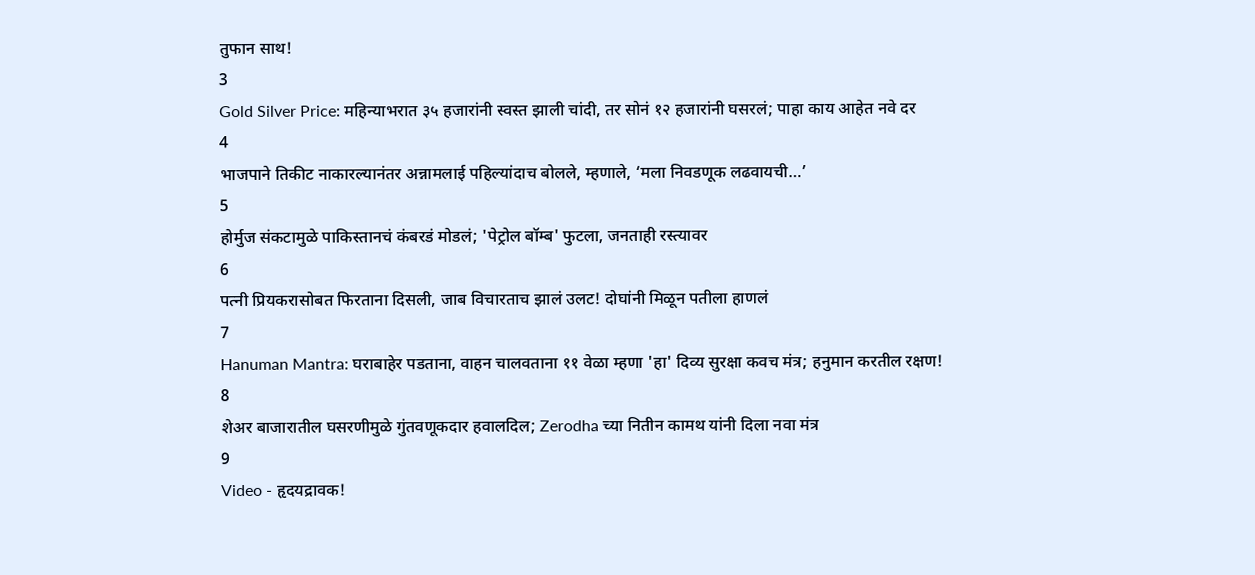तुफान साथ!
3
Gold Silver Price: महिन्याभरात ३५ हजारांनी स्वस्त झाली चांदी, तर सोनं १२ हजारांनी घसरलं; पाहा काय आहेत नवे दर
4
भाजपाने तिकीट नाकारल्यानंतर अन्नामलाई पहिल्यांदाच बोलले, म्हणाले, ‘मला निवडणूक लढवायची…’
5
होर्मुज संकटामुळे पाकिस्तानचं कंबरडं मोडलं; 'पेट्रोल बॉम्ब' फुटला, जनताही रस्त्यावर
6
पत्नी प्रियकरासोबत फिरताना दिसली, जाब विचारताच झालं उलट! दोघांनी मिळून पतीला हाणलं
7
Hanuman Mantra: घराबाहेर पडताना, वाहन चालवताना ११ वेळा म्हणा 'हा' दिव्य सुरक्षा कवच मंत्र; हनुमान करतील रक्षण!
8
शेअर बाजारातील घसरणीमुळे गुंतवणूकदार हवालदिल; Zerodha च्या नितीन कामथ यांनी दिला नवा मंत्र
9
Video - हृदयद्रावक!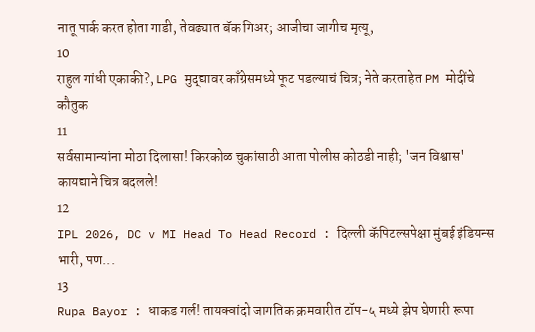नातू पार्क करत होता गाडी, तेवढ्यात बॅक गिअर; आजीचा जागीच मृत्यू,
10
राहुल गांधी एकाकी?, LPG मुद्द्यावर काँग्रेसमध्ये फूट पडल्याचं चित्र; नेते करताहेत PM मोदींचे कौतुक
11
सर्वसामान्यांना मोठा दिलासा! किरकोळ चुकांसाठी आता पोलीस कोठडी नाही; 'जन विश्वास' कायद्याने चित्र बदलले!
12
IPL 2026, DC v MI Head To Head Record : दिल्ली कॅपिटल्सपेक्षा मुंबई इंडियन्स भारी, पण...
13
Rupa Bayor : धाकड गर्ल! तायक्वांदो जागतिक क्रमवारीत टॉप-५ मध्ये झेप घेणारी रूपा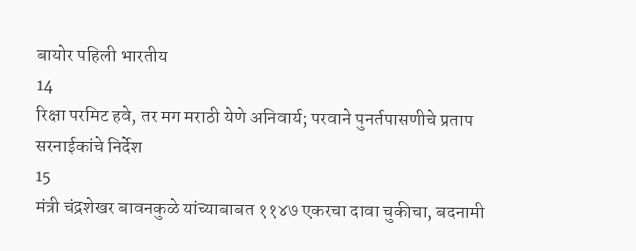बायोर पहिली भारतीय
14
रिक्षा परमिट हवे, तर मग मराठी येणे अनिवार्य; परवाने पुनर्तपासणीचे प्रताप सरनाईकांचे निर्देश
15
मंत्री चंद्रशेखर बावनकुळे यांच्याबाबत ११४७ एकरचा दावा चुकीचा, बदनामी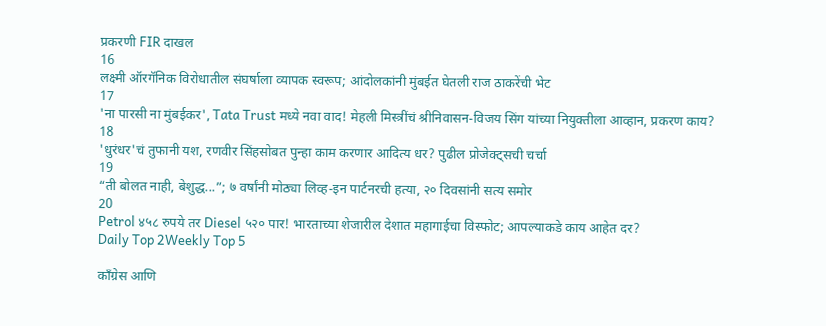प्रकरणी FIR दाखल
16
लक्ष्मी ऑरगॅनिक विरोधातील संघर्षाला व्यापक स्वरूप; आंदोलकांनी मुंबईत घेतली राज ठाकरेंची भेट
17
'ना पारसी ना मुंबईकर', Tata Trust मध्ये नवा वाद! मेहली मिस्त्रींचं श्रीनिवासन-विजय सिंग यांच्या नियुक्तीला आव्हान, प्रकरण काय?
18
'धुरंधर'चं तुफानी यश, रणवीर सिंहसोबत पुन्हा काम करणार आदित्य धर? पुढील प्रोजेक्ट्सची चर्चा
19
“ती बोलत नाही, बेशुद्ध...”; ७ वर्षांनी मोठ्या लिव्ह-इन पार्टनरची हत्या, २० दिवसांनी सत्य समोर
20
Petrol ४५८ रुपये तर Diesel ५२० पार! भारताच्या शेजारील देशात महागाईचा विस्फोट; आपल्याकडे काय आहेत दर?
Daily Top 2Weekly Top 5

काँग्रेस आणि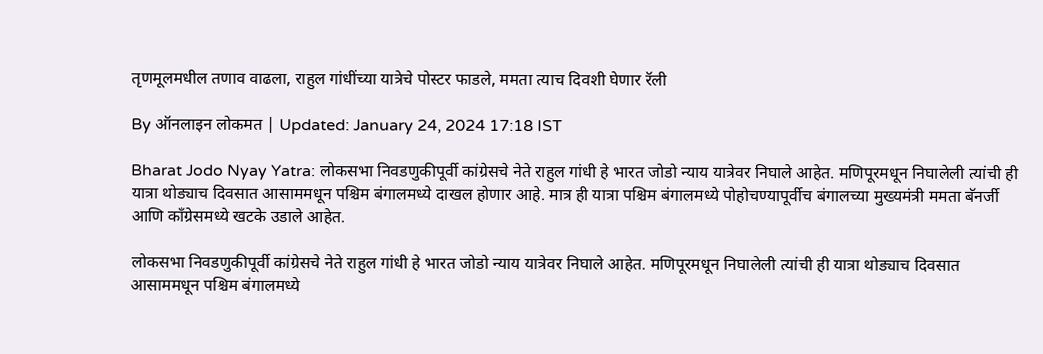तृणमूलमधील तणाव वाढला, राहुल गांधींच्या यात्रेचे पोस्टर फाडले, ममता त्याच दिवशी घेणार रॅली

By ऑनलाइन लोकमत | Updated: January 24, 2024 17:18 IST

Bharat Jodo Nyay Yatra: लोकसभा निवडणुकीपूर्वी कांग्रेसचे नेते राहुल गांधी हे भारत जोडो न्याय यात्रेवर निघाले आहेत. मणिपूरमधून निघालेली त्यांची ही यात्रा थोड्याच दिवसात आसाममधून पश्चिम बंगालमध्ये दाखल होणार आहे. मात्र ही यात्रा पश्चिम बंगालमध्ये पोहोचण्यापूर्वीच बंगालच्या मुख्यमंत्री ममता बॅनर्जी आणि काँग्रेसमध्ये खटके उडाले आहेत.

लोकसभा निवडणुकीपूर्वी कांग्रेसचे नेते राहुल गांधी हे भारत जोडो न्याय यात्रेवर निघाले आहेत. मणिपूरमधून निघालेली त्यांची ही यात्रा थोड्याच दिवसात आसाममधून पश्चिम बंगालमध्ये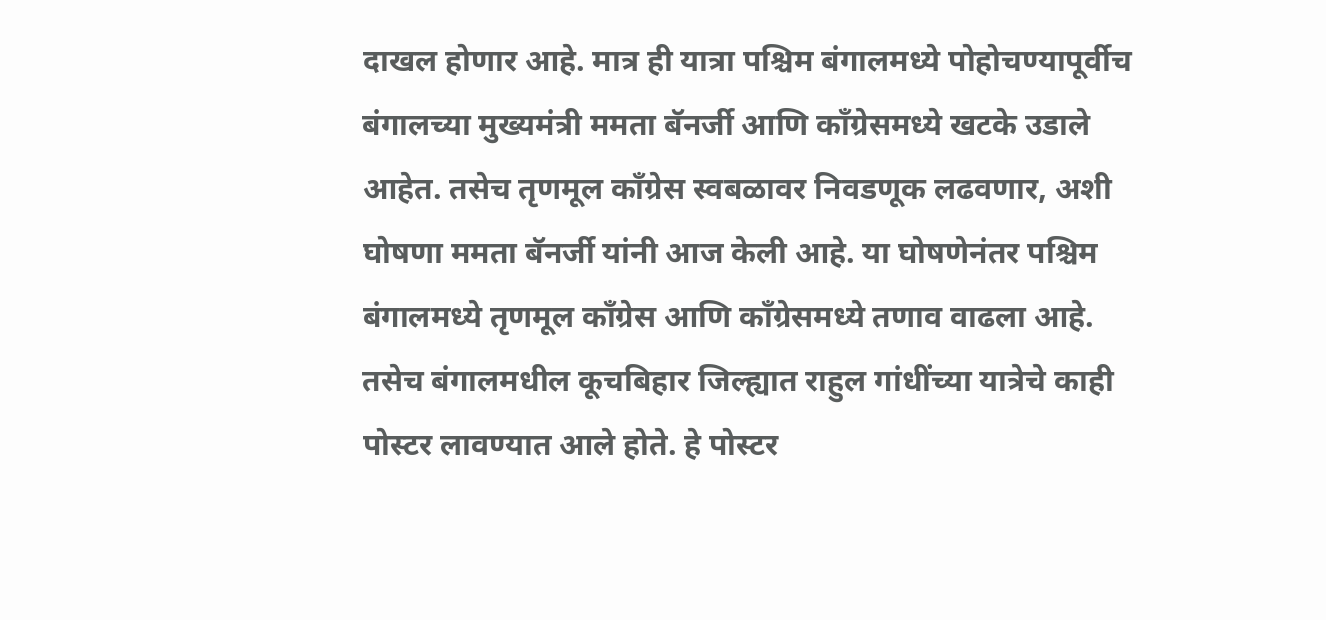दाखल होणार आहे. मात्र ही यात्रा पश्चिम बंगालमध्ये पोहोचण्यापूर्वीच बंगालच्या मुख्यमंत्री ममता बॅनर्जी आणि काँग्रेसमध्ये खटके उडाले आहेत. तसेच तृणमूल काँग्रेस स्वबळावर निवडणूक लढवणार, अशी घोषणा ममता बॅनर्जी यांनी आज केली आहे. या घोषणेनंतर पश्चिम बंगालमध्ये तृणमूल काँग्रेस आणि काँग्रेसमध्ये तणाव वाढला आहे. तसेच बंगालमधील कूचबिहार जिल्ह्यात राहुल गांधींच्या यात्रेचे काही पोस्टर लावण्यात आले होते. हे पोस्टर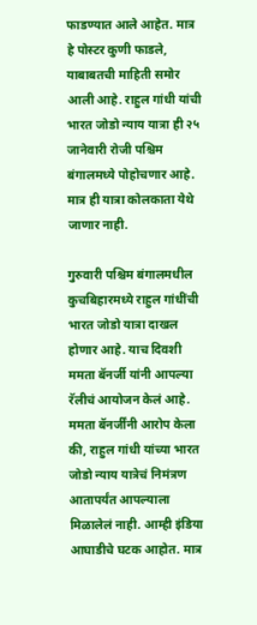फाडण्यात आले आहेत. मात्र हे पोस्टर कुणी फाडले, याबाबतची माहिती समोर आली आहे. राहुल गांधी यांची भारत जोडो न्याय यात्रा ही २५ जानेवारी रोजी पश्चिम बंगालमध्ये पोहोचणार आहे. मात्र ही यात्रा कोलकाता येथे जाणार नाही.

गुरुवारी पश्चिम बंगालमधील कुचबिहारमध्ये राहुल गांधींची भारत जोडो यात्रा दाखल होणार आहे. याच दिवशी ममता बॅनर्जी यांनी आपल्या रॅलीचं आयोजन केलं आहे. ममता बॅनर्जींनी आरोप केला की, राहुल गांधी यांच्या भारत जोडो न्याय यात्रेचं निमंत्रण आतापर्यंत आपल्याला मिळालेलं नाही. आम्ही इंडिया आघाडीचे घटक आहोत. मात्र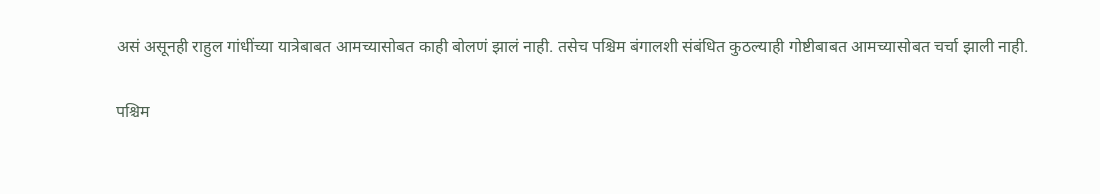असं असूनही राहुल गांधींच्या यात्रेबाबत आमच्यासोबत काही बोलणं झालं नाही. तसेच पश्चिम बंगालशी संबंधित कुठल्याही गोष्टीबाबत आमच्यासोबत चर्चा झाली नाही.

पश्चिम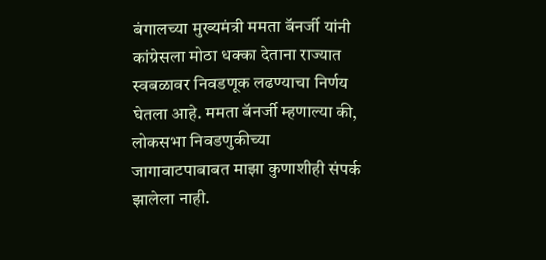बंगालच्या मुख्यमंत्री ममता बॅनर्जी यांनी कांग्रेसला मोठा धक्का देताना राज्यात स्वबळावर निवडणूक लढण्याचा निर्णय घेतला आहे. ममता बॅनर्जी म्हणाल्या की, लोकसभा निवडणुकीच्या जागावाटपाबाबत माझा कुणाशीही संपर्क झालेला नाही.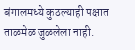बंगालमध्ये कुठल्याही पक्षात ताळमेळ जुळलेला नाही.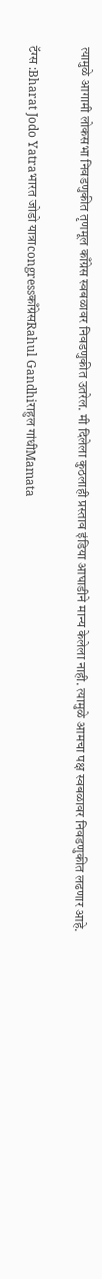त्यामुळे आगामी लोकसभा निवडणुकीत तृणमूल काँग्रेस स्वबळावर निवडणुकीत उतरेल. मी दिलेला कुठलाही प्रस्ताव इंडिया आघाडीने मान्य केलेला नाही. त्यामुळे आमचा पक्ष स्वबळावर निवडणुकीत लढणार आहे.

टॅग्स :Bharat Jodo Yatraभारत जोडो यात्राcongressकाँग्रेसRahul Gandhiराहुल गांधीMamata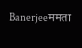Banerjeeममता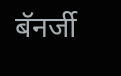बॅनर्जी